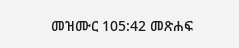መዝሙር 105:42 መጽሐፍ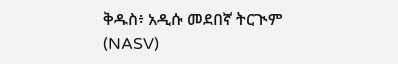ቅዱስ፥ አዲሱ መደበኛ ትርጒም (NASV)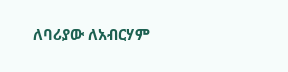ለባሪያው ለአብርሃም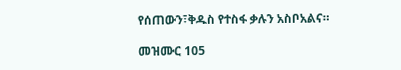የሰጠውን፣ቅዱስ የተስፋ ቃሉን አስቦአልና።

መዝሙር 105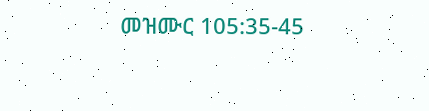መዝሙር 105:35-45